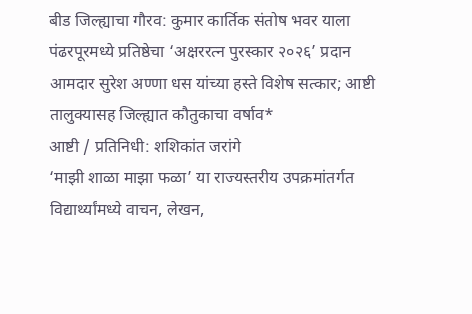बीड जिल्ह्याचा गौरव: कुमार कार्तिक संतोष भवर याला पंढरपूरमध्ये प्रतिष्ठेचा ‘अक्षररत्न पुरस्कार २०२६’ प्रदान
आमदार सुरेश अण्णा धस यांच्या हस्ते विशेष सत्कार; आष्टी तालुक्यासह जिल्ह्यात कौतुकाचा वर्षाव*
आष्टी / प्रतिनिधी: शशिकांत जरांगे
‘माझी शाळा माझा फळा’ या राज्यस्तरीय उपक्रमांतर्गत विद्यार्थ्यांमध्ये वाचन, लेखन,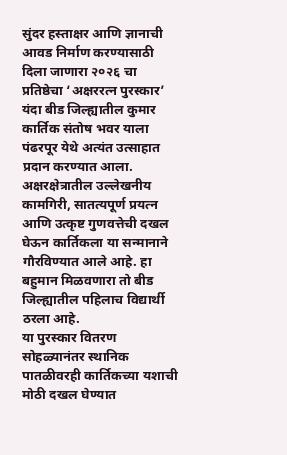सुंदर हस्ताक्षर आणि ज्ञानाची आवड निर्माण करण्यासाठी दिला जाणारा २०२६ चा प्रतिष्ठेचा ‘अक्षररत्न पुरस्कार’ यंदा बीड जिल्ह्यातील कुमार कार्तिक संतोष भवर याला पंढरपूर येथे अत्यंत उत्साहात प्रदान करण्यात आला. अक्षरक्षेत्रातील उल्लेखनीय कामगिरी, सातत्यपूर्ण प्रयत्न आणि उत्कृष्ट गुणवत्तेची दखल घेऊन कार्तिकला या सन्मानाने गौरविण्यात आले आहे. हा बहुमान मिळवणारा तो बीड जिल्ह्यातील पहिलाच विद्यार्थी ठरला आहे.
या पुरस्कार वितरण सोहळ्यानंतर स्थानिक पातळीवरही कार्तिकच्या यशाची मोठी दखल घेण्यात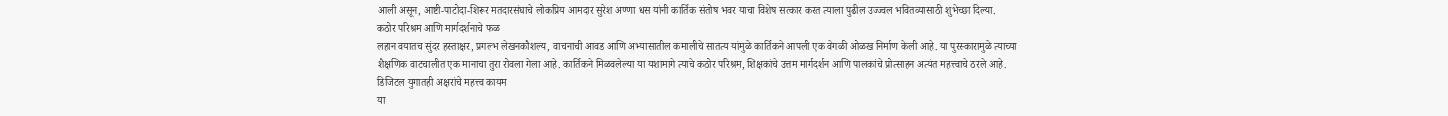आली असून, आष्टी-पाटोदा-शिरूर मतदारसंघाचे लोकप्रिय आमदार सुरेश अण्णा धस यांनी कार्तिक संतोष भवर याचा विशेष सत्कार करत त्याला पुढील उज्ज्वल भवितव्यासाठी शुभेच्छा दिल्या.
कठोर परिश्रम आणि मार्गदर्शनाचे फळ
लहान वयातच सुंदर हस्ताक्षर, प्रगल्भ लेखनकौशल्य, वाचनाची आवड आणि अभ्यासातील कमालीचे सातत्य यांमुळे कार्तिकने आपली एक वेगळी ओळख निर्माण केली आहे. या पुरस्कारामुळे त्याच्या शैक्षणिक वाटचालीत एक मानाचा तुरा रोवला गेला आहे. कार्तिकने मिळवलेल्या या यशामागे त्याचे कठोर परिश्रम, शिक्षकांचे उत्तम मार्गदर्शन आणि पालकांचे प्रोत्साहन अत्यंत महत्त्वाचे ठरले आहे.
डिजिटल युगातही अक्षरांचे महत्त्व कायम
या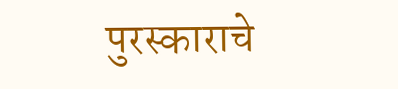पुरस्काराचे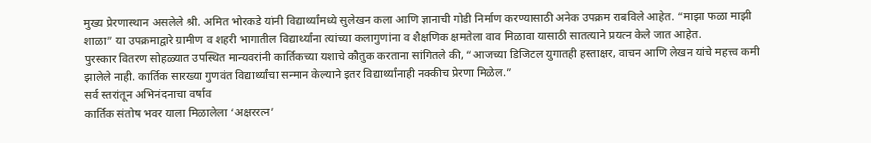मुख्य प्रेरणास्थान असलेले श्री. अमित भोरकडे यांनी विद्यार्थ्यांमध्ये सुलेखन कला आणि ज्ञानाची गोडी निर्माण करण्यासाठी अनेक उपक्रम राबविले आहेत. “माझा फळा माझी शाळा” या उपक्रमाद्वारे ग्रामीण व शहरी भागातील विद्यार्थ्यांना त्यांच्या कलागुणांना व शैक्षणिक क्षमतेला वाव मिळावा यासाठी सातत्याने प्रयत्न केले जात आहेत.
पुरस्कार वितरण सोहळ्यात उपस्थित मान्यवरांनी कार्तिकच्या यशाचे कौतुक करताना सांगितले की, “आजच्या डिजिटल युगातही हस्ताक्षर, वाचन आणि लेखन यांचे महत्त्व कमी झालेले नाही. कार्तिक सारख्या गुणवंत विद्यार्थ्यांचा सन्मान केल्याने इतर विद्यार्थ्यांनाही नक्कीच प्रेरणा मिळेल.”
सर्व स्तरांतून अभिनंदनाचा वर्षाव
कार्तिक संतोष भवर याला मिळालेला ‘अक्षररत्न’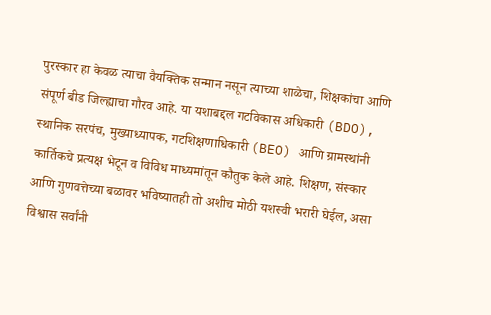पुरस्कार हा केवळ त्याचा वैयक्तिक सन्मान नसून त्याच्या शाळेचा, शिक्षकांचा आणि संपूर्ण बीड जिल्ह्याचा गौरव आहे. या यशाबद्दल गटविकास अधिकारी (BDO), स्थानिक सरपंच, मुख्याध्यापक, गटशिक्षणाधिकारी (BEO) आणि ग्रामस्थांनी कार्तिकचे प्रत्यक्ष भेटून व विविध माध्यमांतून कौतुक केले आहे. शिक्षण, संस्कार आणि गुणवत्तेच्या बळावर भविष्यातही तो अशीच मोठी यशस्वी भरारी घेईल, असा विश्वास सर्वांनी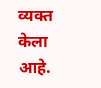व्यक्त केला आहे.